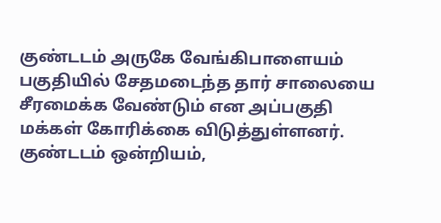குண்டடம் அருகே வேங்கிபாளையம் பகுதியில் சேதமடைந்த தார் சாலையை சீரமைக்க வேண்டும் என அப்பகுதி மக்கள் கோரிக்கை விடுத்துள்ளனர்.
குண்டடம் ஒன்றியம்,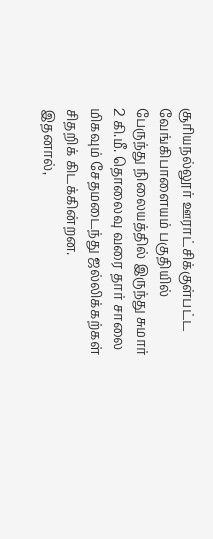சூரியநல்லூர் ஊராட்சிக்குள்பட்ட வேங்கிபாளையம் பகுதியில் பேருந்து நிலையத்தில் இருந்து சுமார் 2 கி.மீ. தொலைவு வரை தார் சாலை மிகவும் சேதமடைந்து ஜல்லிக்கற்கள் சிதறிக் கிடக்கின்றன.
இதனால்,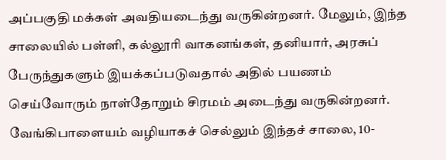அப்பகுதி மக்கள் அவதியடைந்து வருகின்றனர். மேலும், இந்த சாலையில் பள்ளி, கல்லூரி வாகனங்கள், தனியார், அரசுப் பேருந்துகளும் இயக்கப்படுவதால் அதில் பயணம் செய்வோரும் நாள்தோறும் சிரமம் அடைந்து வருகின்றனர்.
வேங்கிபாளையம் வழியாகச் செல்லும் இந்தச் சாலை, 10-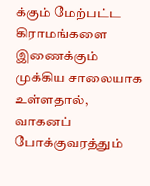க்கும் மேற்பட்ட கிராமங்களை இணைக்கும் முக்கிய சாலையாக உள்ளதால், வாகனப் போக்குவரத்தும்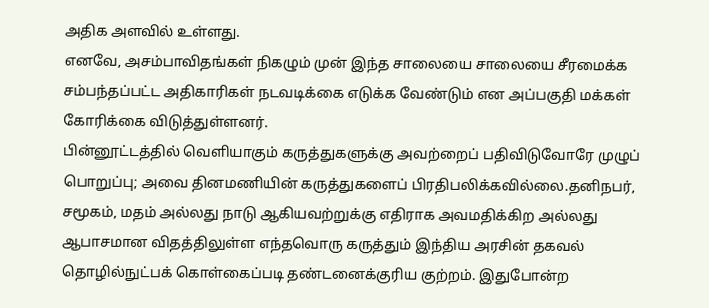அதிக அளவில் உள்ளது.
எனவே, அசம்பாவிதங்கள் நிகழும் முன் இந்த சாலையை சாலையை சீரமைக்க சம்பந்தப்பட்ட அதிகாரிகள் நடவடிக்கை எடுக்க வேண்டும் என அப்பகுதி மக்கள் கோரிக்கை விடுத்துள்ளனர்.
பின்னூட்டத்தில் வெளியாகும் கருத்துகளுக்கு அவற்றைப் பதிவிடுவோரே முழுப் பொறுப்பு; அவை தினமணியின் கருத்துகளைப் பிரதிபலிக்கவில்லை.தனிநபர், சமூகம், மதம் அல்லது நாடு ஆகியவற்றுக்கு எதிராக அவமதிக்கிற அல்லது ஆபாசமான விதத்திலுள்ள எந்தவொரு கருத்தும் இந்திய அரசின் தகவல் தொழில்நுட்பக் கொள்கைப்படி தண்டனைக்குரிய குற்றம். இதுபோன்ற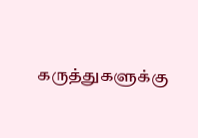கருத்துகளுக்கு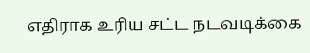எதிராக உரிய சட்ட நடவடிக்கை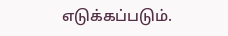எடுக்கப்படும்.